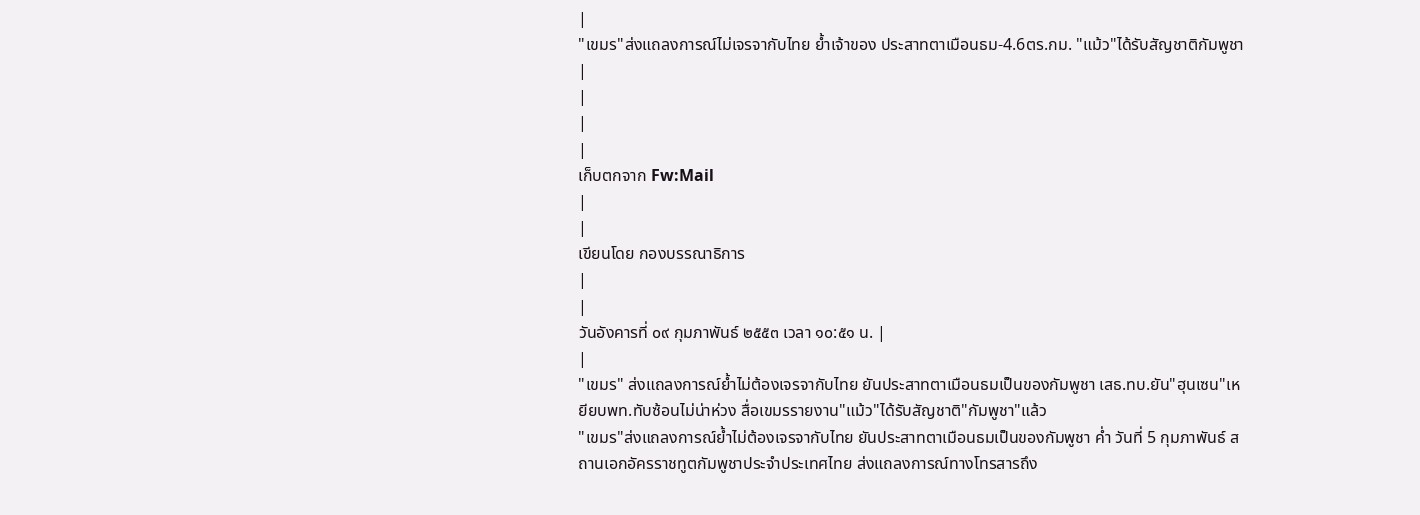|
"เขมร"ส่งแถลงการณ์ไม่เจรจากับไทย ย้ำเจ้าของ ประสาทตาเมือนธม-4.6ตร.กม. "แม้ว"ได้รับสัญชาติกัมพูชา |
|
|
|
เก็บตกจาก Fw:Mail
|
|
เขียนโดย กองบรรณาธิการ
|
|
วันอังคารที่ ๐๙ กุมภาพันธ์ ๒๕๕๓ เวลา ๑๐:๕๑ น. |
|
"เขมร" ส่งแถลงการณ์ย้ำไม่ต้องเจรจากับไทย ยันประสาทตาเมือนธมเป็นของกัมพูชา เสธ.ทบ.ยัน"ฮุนเซน"เหยียบพท.ทับซ้อนไม่น่าห่วง สื่อเขมรรายงาน"แม้ว"ได้รับสัญชาติ"กัมพูชา"แล้ว
"เขมร"ส่งแถลงการณ์ย้ำไม่ต้องเจรจากับไทย ยันประสาทตาเมือนธมเป็นของกัมพูชา ค่ำ วันที่ 5 กุมภาพันธ์ สถานเอกอัครราชทูตกัมพูชาประจำประเทศไทย ส่งแถลงการณ์ทางโทรสารถึง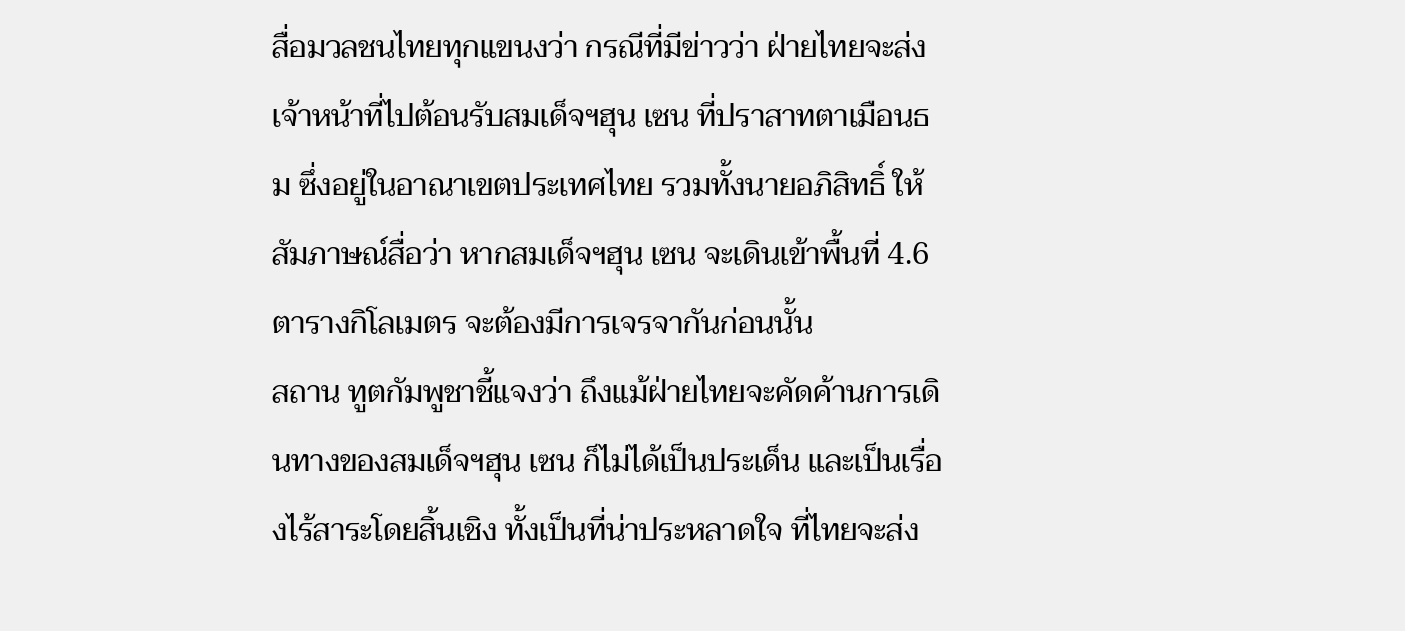สื่อมวลชนไทยทุกแขนงว่า กรณีที่มีข่าวว่า ฝ่ายไทยจะส่งเจ้าหน้าที่ไปต้อนรับสมเด็จฯฮุน เซน ที่ปราสาทตาเมือนธม ซึ่งอยู่ในอาณาเขตประเทศไทย รวมทั้งนายอภิสิทธิ์ ให้สัมภาษณ์สื่อว่า หากสมเด็จฯฮุน เซน จะเดินเข้าพื้นที่ 4.6 ตารางกิโลเมตร จะต้องมีการเจรจากันก่อนนั้น
สถาน ทูตกัมพูชาชี้แจงว่า ถึงแม้ฝ่ายไทยจะคัดค้านการเดินทางของสมเด็จฯฮุน เซน ก็ไม่ได้เป็นประเด็น และเป็นเรื่องไร้สาระโดยสิ้นเชิง ทั้งเป็นที่น่าประหลาดใจ ที่ไทยจะส่ง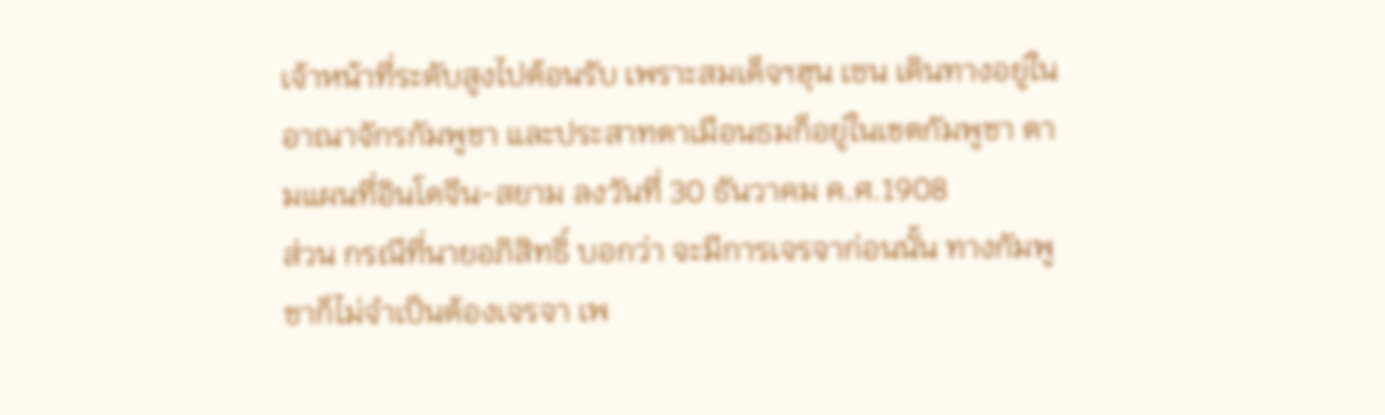เจ้าหน้าที่ระดับสูงไปต้อนรับ เพราะสมเด็จฯฮุน เซน เดินทางอยู่ในอาณาจักรกัมพูชา และประสาทตาเมือนธมก็อยู่ในเขตกัมพูชา ตามแผนที่อินโดจีน-สยาม ลงวันที่ 30 ธันวาคม ค.ศ.1908
ส่วน กรณีที่นายอภิสิทธิ์ บอกว่า จะมีการเจรจาก่อนนั้น ทางกัมพูชาก็ไม่จำเป็นต้องเจรจา เพ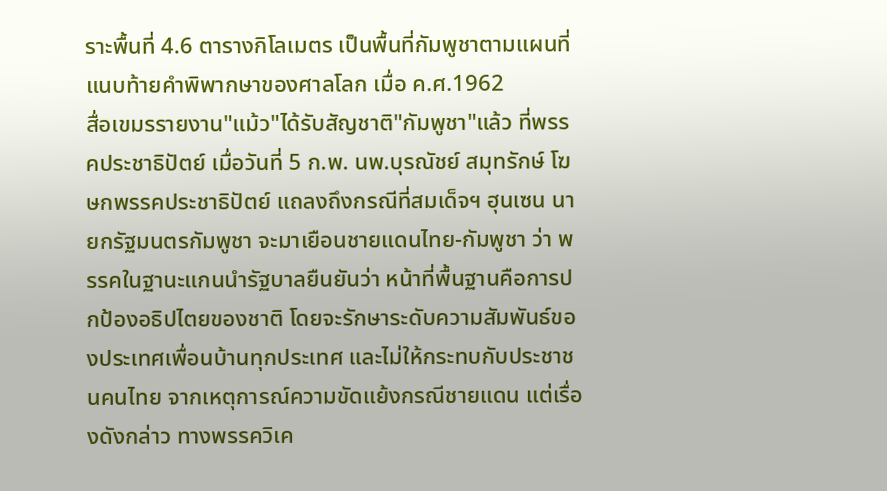ราะพื้นที่ 4.6 ตารางกิโลเมตร เป็นพื้นที่กัมพูชาตามแผนที่แนบท้ายคำพิพากษาของศาลโลก เมื่อ ค.ศ.1962
สื่อเขมรรายงาน"แม้ว"ได้รับสัญชาติ"กัมพูชา"แล้ว ที่พรรคประชาธิปัตย์ เมื่อวันที่ 5 ก.พ. นพ.บุรณัชย์ สมุทรักษ์ โฆษกพรรคประชาธิปัตย์ แถลงถึงกรณีที่สมเด็จฯ ฮุนเซน นายกรัฐมนตรกัมพูชา จะมาเยือนชายแดนไทย-กัมพูชา ว่า พรรคในฐานะแกนนำรัฐบาลยืนยันว่า หน้าที่พื้นฐานคือการปกป้องอธิปไตยของชาติ โดยจะรักษาระดับความสัมพันธ์ของประเทศเพื่อนบ้านทุกประเทศ และไม่ให้กระทบกับประชาชนคนไทย จากเหตุการณ์ความขัดแย้งกรณีชายแดน แต่เรื่องดังกล่าว ทางพรรควิเค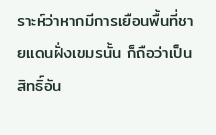ราะห์ว่าหากมีการเยือนพื้นที่ชายแดนฝั่งเขมรนั้น ก็ถือว่าเป็นสิทธิ์อัน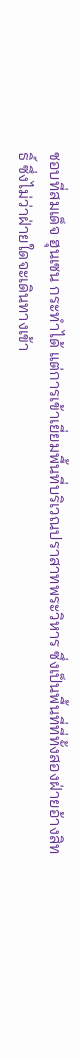ชอบที่สมเด็จ ฮุนเซน กระทำได้ แต่การเข้าเยี่ยมพื้นที่บริเวณปราสาทพระวิหาร ซึ่งเป็นพื้นที่ที่ทั้งสองฝ่ายอ้างสิทธิ์ ซึ่งไม่ว่าฝ่ายใดจะเดินทางเข้า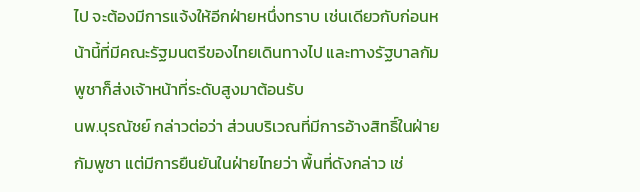ไป จะต้องมีการแจ้งให้อีกฝ่ายหนึ่งทราบ เช่นเดียวกับก่อนหน้านี้ที่มีคณะรัฐมนตรีของไทยเดินทางไป และทางรัฐบาลกัมพูชาก็ส่งเจ้าหน้าที่ระดับสูงมาต้อนรับ
นพ.บุรณัชย์ กล่าวต่อว่า ส่วนบริเวณที่มีการอ้างสิทธิ์ในฝ่ายกัมพูชา แต่มีการยืนยันในฝ่ายไทยว่า พื้นที่ดังกล่าว เช่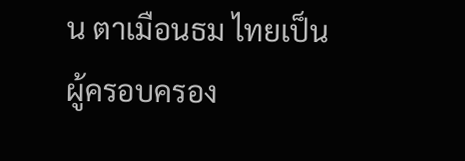น ตาเมือนธม ไทยเป็นผู้ครอบครอง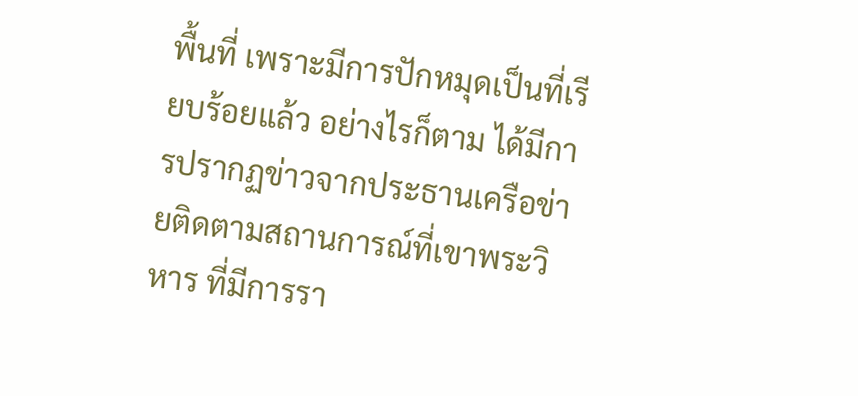พื้นที่ เพราะมีการปักหมุดเป็นที่เรียบร้อยแล้ว อย่างไรก็ตาม ได้มีการปรากฏข่าวจากประธานเครือข่ายติดตามสถานการณ์ที่เขาพระวิหาร ที่มีการรา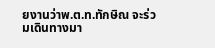ยงานว่าพ.ต.ท.ทักษิณ จะร่วมเดินทางมา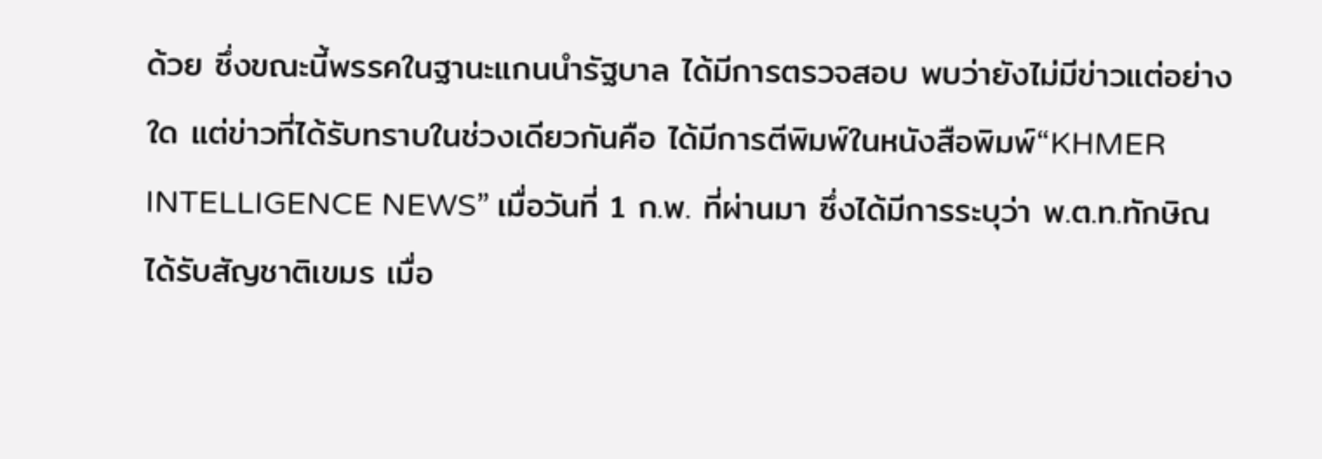ด้วย ซึ่งขณะนี้พรรคในฐานะแกนนำรัฐบาล ได้มีการตรวจสอบ พบว่ายังไม่มีข่าวแต่อย่างใด แต่ข่าวที่ได้รับทราบในช่วงเดียวกันคือ ได้มีการตีพิมพ์ในหนังสือพิมพ์“KHMER INTELLIGENCE NEWS” เมื่อวันที่ 1 ก.พ. ที่ผ่านมา ซึ่งได้มีการระบุว่า พ.ต.ท.ทักษิณได้รับสัญชาติเขมร เมื่อ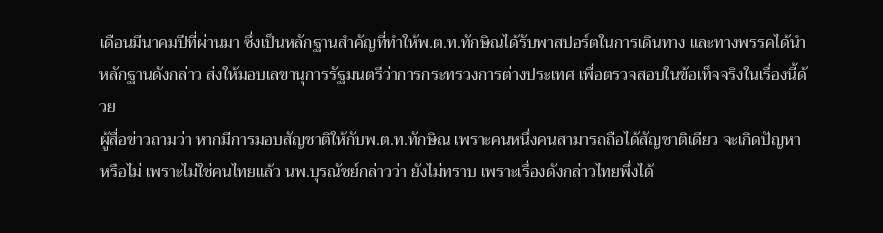เดือนมีนาคมปีที่ผ่านมา ซึ่งเป็นหลักฐานสำคัญที่ทำให้พ.ต.ท.ทักษิณได้รับพาสปอร์ตในการเดินทาง และทางพรรคได้นำหลักฐานดังกล่าว ส่งให้มอบเลขานุการรัฐมนตรีว่าการกระทรวงการต่างประเทศ เพื่อตรวจสอบในข้อเท็จจริงในเรื่องนี้ด้วย
ผู้สื่อข่าวถามว่า หากมีการมอบสัญชาติให้กับพ.ต.ท.ทักษิณ เพราะคนหนึ่งคนสามารถถือได้สัญชาติเดียว จะเกิดปัญหาหรือไม่ เพราะไม่ใช่คนไทยแล้ว นพ.บุรณัชย์กล่าวว่า ยังไม่ทราบ เพราะเรื่องดังกล่าวไทยพึ่งได้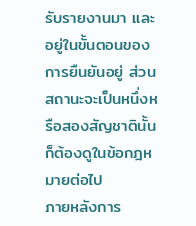รับรายงานมา และอยู่ในขั้นตอนของการยืนยันอยู่ ส่วนสถานะจะเป็นหนึ่งหรือสองสัญชาตินั้น ก็ต้องดูในข้อกฎหมายต่อไป
ภายหลังการ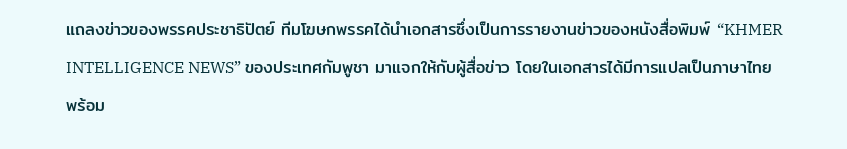แถลงข่าวของพรรคประชาธิปัตย์ ทีมโฆษกพรรคได้นำเอกสารซึ่งเป็นการรายงานข่าวของหนังสื่อพิมพ์ “KHMER INTELLIGENCE NEWS” ของประเทศกัมพูชา มาแจกให้กับผู้สื่อข่าว โดยในเอกสารได้มีการแปลเป็นภาษาไทย พร้อม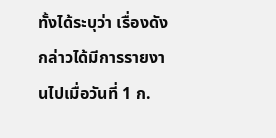ทั้งได้ระบุว่า เรื่องดังกล่าวได้มีการรายงานไปเมื่อวันที่ 1 ก.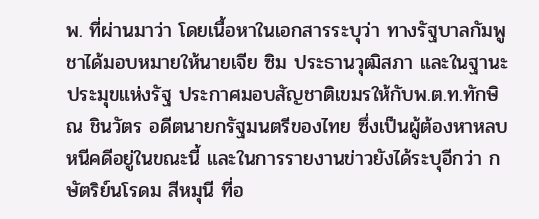พ. ที่ผ่านมาว่า โดยเนื้อหาในเอกสารระบุว่า ทางรัฐบาลกัมพูชาได้มอบหมายให้นายเจีย ซิม ประธานวุฒิสภา และในฐานะประมุขแห่งรัฐ ประกาศมอบสัญชาติเขมรให้กับพ.ต.ท.ทักษิณ ชินวัตร อดีตนายกรัฐมนตรีของไทย ซึ่งเป็นผู้ต้องหาหลบหนีคดีอยู่ในขณะนี้ และในการรายงานข่าวยังได้ระบุอีกว่า กษัตริย์นโรดม สีหมุนี ที่อ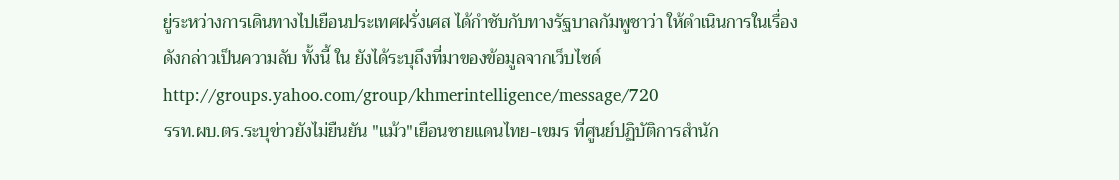ยู่ระหว่างการเดินทางไปเยือนประเทศฝรั่งเศส ได้กำชับกับทางรัฐบาลกัมพูชาว่า ให้ดำเนินการในเรื่องดังกล่าวเป็นความลับ ทั้งนี้ ใน ยังได้ระบุถึงที่มาของข้อมูลจากเว็บไซด์ http://groups.yahoo.com/group/khmerintelligence/message/720
รรท.ผบ.ตร.ระบุข่าวยังไม่ยืนยัน "แม้ว"เยือนชายแดนไทย-เขมร ที่ศูนย์ปฏิบัติการสำนัก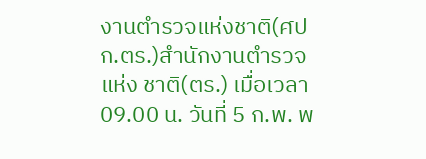งานตำรวจแห่งชาติ(ศปก.ตร.)สำนักงานตำรวจแห่ง ชาติ(ตร.) เมื่อเวลา 09.00 น. วันที่ 5 ก.พ. พ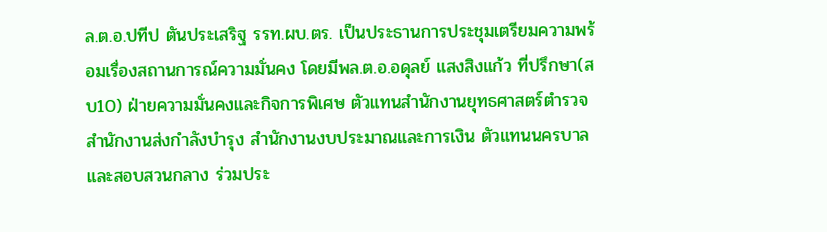ล.ต.อ.ปทีป ตันประเสริฐ รรท.ผบ.ตร. เป็นประธานการประชุมเตรียมความพร้อมเรื่องสถานการณ์ความมั่นคง โดยมีพล.ต.อ.อดุลย์ แสงสิงแก้ว ที่ปรึกษา(สบ10) ฝ่ายความมั่นคงและกิจการพิเศษ ตัวแทนสำนักงานยุทธศาสตร์ตำรวจ สำนักงานส่งกำลังบำรุง สำนักงานงบประมาณและการเงิน ตัวแทนนครบาลและสอบสวนกลาง ร่วมประ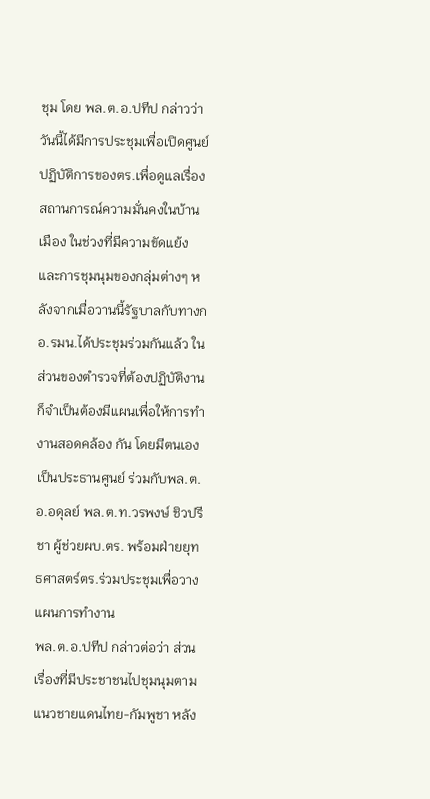ชุม โดย พล.ต.อ.ปทีป กล่าวว่า วันนี้ได้มีการประชุมเพื่อเปิดศูนย์ปฏิบัติการของตร.เพื่อดูแลเรื่อง สถานการณ์ความมั่นคงในบ้านเมือง ในช่วงที่มีความขัดแย้งและการชุมนุมของกลุ่มต่างๆ หลังจากเมื่อวานนี้รัฐบาลกับทางกอ.รมน.ได้ประชุมร่วมกันแล้ว ในส่วนของตำรวจที่ต้องปฏิบัติงานก็จำเป็นต้องมีแผนเพื่อให้การทำงานสอดคล้อง กัน โดยมีตนเองเป็นประธานศูนย์ ร่วมกับพล.ต.อ.อดุลย์ พล.ต.ท.วรพงษ์ ชิวปรีชา ผู้ช่วยผบ.ตร. พร้อมฝ่ายยุทธศาสตร์ตร.ร่วมประชุมเพื่อวางแผนการทำงาน
พล.ต.อ.ปทีป กล่าวต่อว่า ส่วนเรื่องที่มีประชาชนไปชุมนุมตามแนวชายแดนไทย-กัมพูชา หลัง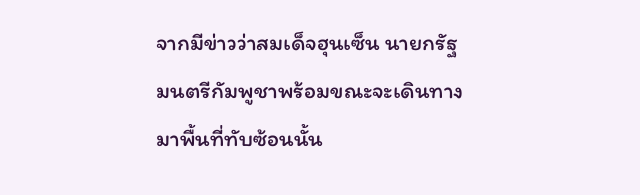จากมีข่าวว่าสมเด็จฮุนเซ็น นายกรัฐมนตรีกัมพูชาพร้อมขณะจะเดินทางมาพื้นที่ทับซ้อนนั้น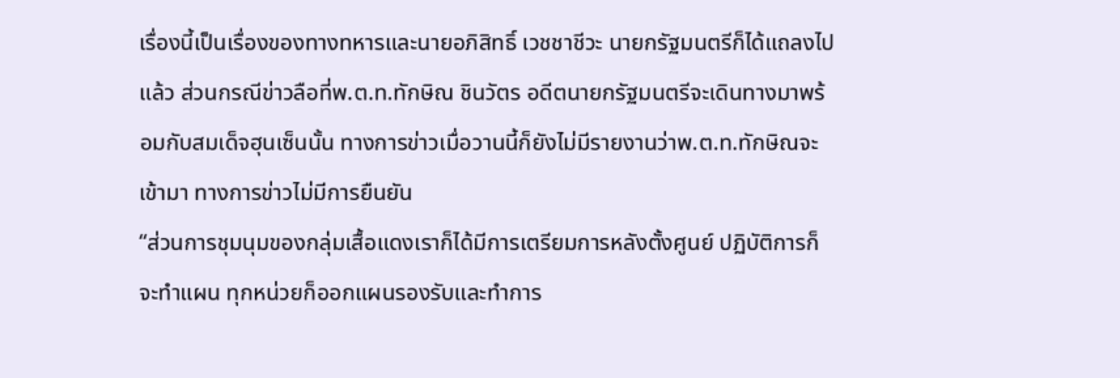เรื่องนี้เป็นเรื่องของทางทหารและนายอภิสิทธิ์ เวชชาชีวะ นายกรัฐมนตรีก็ได้แถลงไปแล้ว ส่วนกรณีข่าวลือที่พ.ต.ท.ทักษิณ ชินวัตร อดีตนายกรัฐมนตรีจะเดินทางมาพร้อมกับสมเด็จฮุนเซ็นนั้น ทางการข่าวเมื่อวานนี้ก็ยังไม่มีรายงานว่าพ.ต.ท.ทักษิณจะเข้ามา ทางการข่าวไม่มีการยืนยัน
“ส่วนการชุมนุมของกลุ่มเสื้อแดงเราก็ได้มีการเตรียมการหลังตั้งศูนย์ ปฏิบัติการก็จะทำแผน ทุกหน่วยก็ออกแผนรองรับและทำการ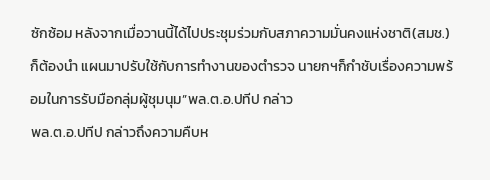ซักซ้อม หลังจากเมื่อวานนี้ได้ไปประชุมร่วมกับสภาความมั่นคงแห่งชาติ(สมช.)ก็ต้องนำ แผนมาปรับใช้กับการทำงานของตำรวจ นายกฯก็กำชับเรื่องความพร้อมในการรับมือกลุ่มผู้ชุมนุม”พล.ต.อ.ปทีป กล่าว
พล.ต.อ.ปทีป กล่าวถึงความคืบห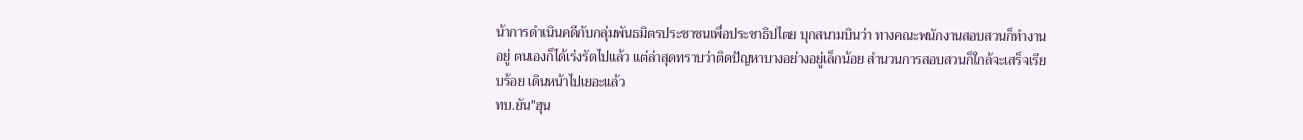น้าการดำเนินคดีกับกลุ่มพันธมิตรประชาชนเพื่อประชาธิปไตย บุกสนามบินว่า ทางคณะพนักงานสอบสวนก็ทำงานอยู่ ตนเองก็ได้เร่งรัดไปแล้ว แต่ล่าสุดทราบว่าติดปัญหาบางอย่างอยู่เล็กน้อย สำนวนการสอบสวนก็ใกล้จะเสร็จเรียบร้อย เดินหน้าไปเยอะแล้ว
ทบ.ยัน"ฮุน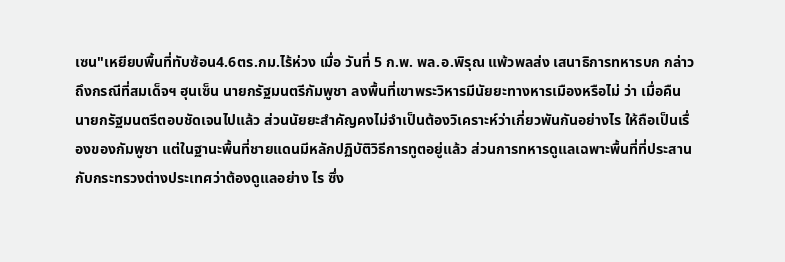เซน"เหยียบพื้นที่ทับซ้อน4.6ตร.กม.ไร้ห่วง เมื่อ วันที่ 5 ก.พ. พล.อ.พิรุณ แพ้วพลส่ง เสนาธิการทหารบก กล่าวถึงกรณีที่สมเด็จฯ ฮุนเซ็น นายกรัฐมนตรีกัมพูชา ลงพื้นที่เขาพระวิหารมีนัยยะทางหารเมืองหรือไม่ ว่า เมื่อคืนนายกรัฐมนตรีตอบชัดเจนไปแล้ว ส่วนนัยยะสำคัญคงไม่จำเป็นต้องวิเคราะห์ว่าเกี่ยวพันกันอย่างไร ให้ถือเป็นเรื่องของกัมพูชา แต่ในฐานะพื้นที่ชายแดนมีหลักปฏิบัติวิธีการทูตอยู่แล้ว ส่วนการทหารดูแลเฉพาะพื้นที่ที่ประสานกับกระทรวงต่างประเทศว่าต้องดูแลอย่าง ไร ซึ่ง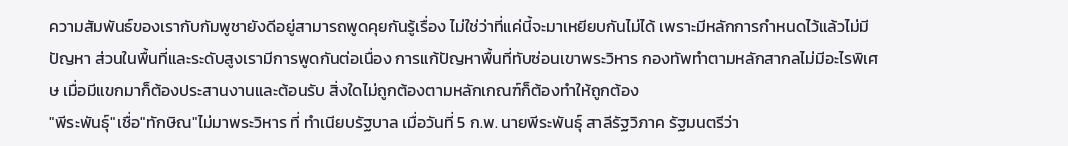ความสัมพันธ์ของเรากับกัมพูชายังดีอยู่สามารถพูดคุยกันรู้เรื่อง ไม่ใช่ว่าที่แค่นี้จะมาเหยียบกันไม่ได้ เพราะมีหลักการกำหนดไว้แล้วไม่มีปัญหา ส่วนในพื้นที่และระดับสูงเรามีการพูดกันต่อเนื่อง การแก้ปัญหาพื้นที่ทับซ่อนเขาพระวิหาร กองทัพทำตามหลักสากลไม่มีอะไรพิเศษ เมื่อมีแขกมาก็ต้องประสานงานและต้อนรับ สิ่งใดไม่ถูกต้องตามหลักเกณฑ์ก็ต้องทำให้ถูกต้อง
"พีระพันธุ์"เชื่อ"ทักษิณ"ไม่มาพระวิหาร ที่ ทำเนียบรัฐบาล เมื่อวันที่ 5 ก.พ. นายพีระพันธุ์ สาลีรัฐวิภาค รัฐมนตรีว่า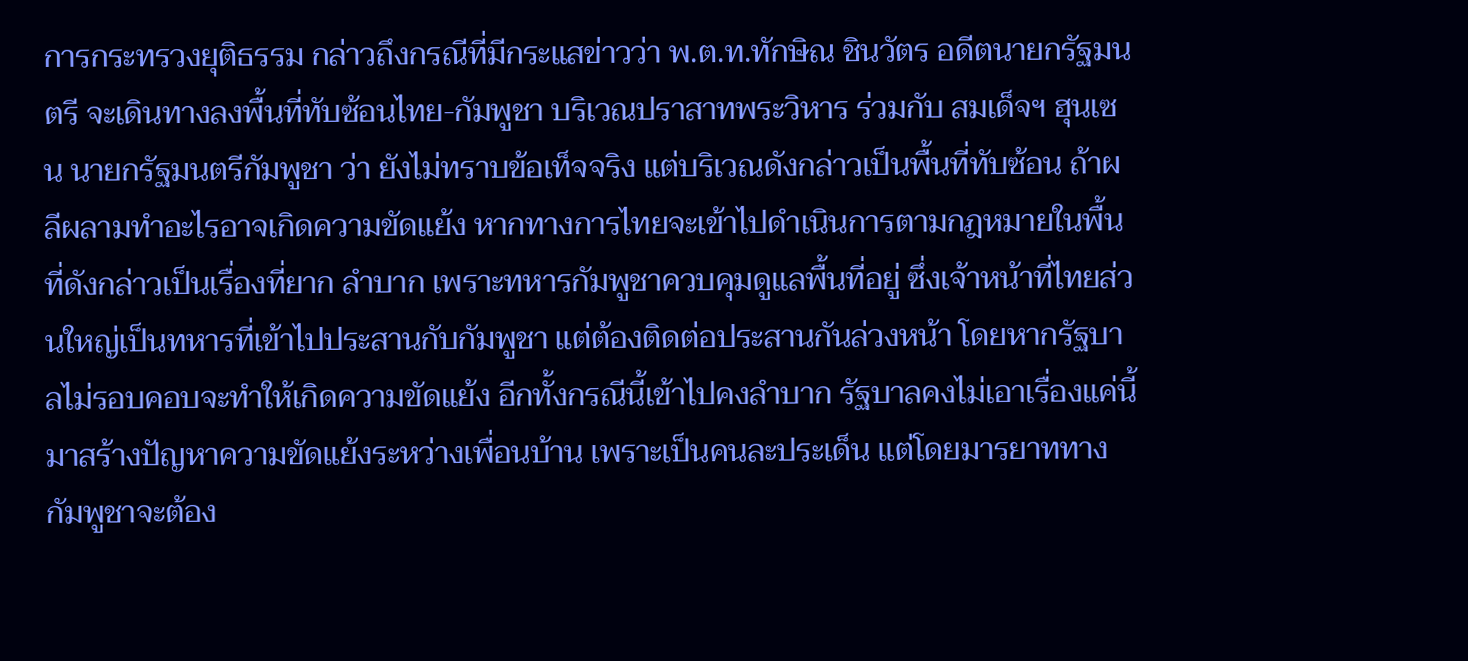การกระทรวงยุติธรรม กล่าวถึงกรณีที่มีกระแสข่าวว่า พ.ต.ท.ทักษิณ ชินวัตร อดีตนายกรัฐมนตรี จะเดินทางลงพื้นที่ทับซ้อนไทย-กัมพูชา บริเวณปราสาทพระวิหาร ร่วมกับ สมเด็จฯ ฮุนเซน นายกรัฐมนตรีกัมพูชา ว่า ยังไม่ทราบข้อเท็จจริง แต่บริเวณดังกล่าวเป็นพื้นที่ทับซ้อน ถ้าผลีผลามทำอะไรอาจเกิดความขัดแย้ง หากทางการไทยจะเข้าไปดำเนินการตามกฎหมายในพื้นที่ดังกล่าวเป็นเรื่องที่ยาก ลำบาก เพราะทหารกัมพูชาควบคุมดูแลพื้นที่อยู่ ซึ่งเจ้าหน้าที่ไทยส่วนใหญ่เป็นทหารที่เข้าไปประสานกับกัมพูชา แต่ต้องติดต่อประสานกันล่วงหน้า โดยหากรัฐบาลไม่รอบคอบจะทำให้เกิดความขัดแย้ง อีกทั้งกรณีนี้เข้าไปคงลำบาก รัฐบาลคงไม่เอาเรื่องแค่นี้ มาสร้างปัญหาความขัดแย้งระหว่างเพื่อนบ้าน เพราะเป็นคนละประเด็น แต่โดยมารยาททางกัมพูชาจะต้อง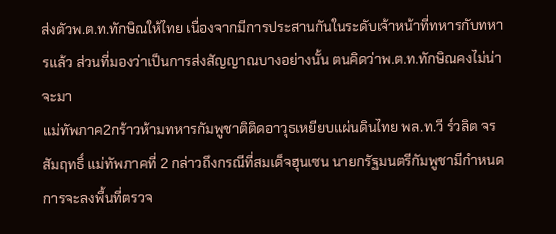ส่งตัวพ.ต.ท.ทักษิณให้ไทย เนื่องจากมีการประสานกันในระดับเจ้าหน้าที่ทหารกับทหารแล้ว ส่วนที่มองว่าเป็นการส่งสัญญาณบางอย่างนั้น ตนคิดว่าพ.ต.ท.ทักษิณคงไม่น่าจะมา
แม่ทัพภาค2กร้าวห้ามทหารกัมพูชาติติดอาวุธเหยียบแผ่นดินไทย พล.ท.วี ร์วลิต จรสัมฤทธิ์ แม่ทัพภาคที่ 2 กล่าวถึงกรณีที่สมเด็จฮุนเซน นายกรัฐมนตรีกัมพูชามีกำหนดการจะลงพื้นที่ตรวจ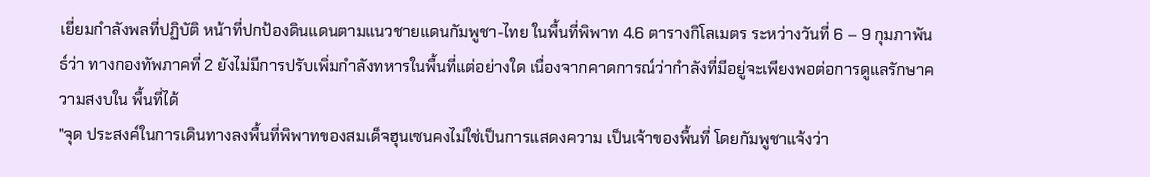เยี่ยมกำลังพลที่ปฏิบัติ หน้าที่ปกป้องดินแดนตามแนวชายแดนกัมพูชา-ไทย ในพื้นที่พิพาท 4.6 ตารางกิโลเมตร ระหว่างวันที่ 6 – 9 กุมภาพันธ์ว่า ทางกองทัพภาคที่ 2 ยังไม่มีการปรับเพิ่มกำลังทหารในพื้นที่แต่อย่างใด เนื่องจากคาดการณ์ว่ากำลังที่มีอยู่จะเพียงพอต่อการดูแลรักษาความสงบใน พื้นที่ได้
"จุด ประสงค์ในการเดินทางลงพื้นที่พิพาทของสมเด็จฮุนเซนคงไม่ใช่เป็นการแสดงความ เป็นเจ้าของพื้นที่ โดยกัมพูชาแจ้งว่า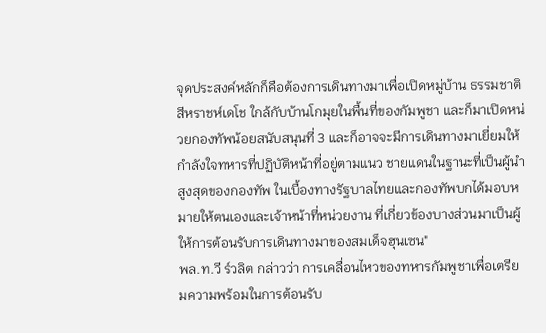จุดประสงค์หลักก็คือต้องการเดินทางมาเพื่อเปิดหมู่บ้าน ธรรมชาติสีหราชห์เดโช ใกล้กับบ้านโกมุยในพื้นที่ของกัมพูชา และก็มาเปิดหน่วยกองทัพน้อยสนับสนุนที่ 3 และก็อาจจะมีการเดินทางมาเยี่ยมให้กำลังใจทหารที่ปฏิบัติหน้าที่อยู่ตามแนว ชายแดนในฐานะที่เป็นผู้นำสูงสุดของกองทัพ ในเบื้องทางรัฐบาลไทยและกองทัพบกได้มอบหมายให้ตนเองและเจ้าหน้าที่หน่วยงาน ที่เกี่ยวข้องบางส่วนมาเป็นผู้ให้การต้อนรับการเดินทางมาของสมเด็จฮุนเซน"
พล.ท.วี ร์วลิต กล่าวว่า การเคลื่อนไหวของทหารกัมพูชาเพื่อเตรียมความพร้อมในการต้อนรับ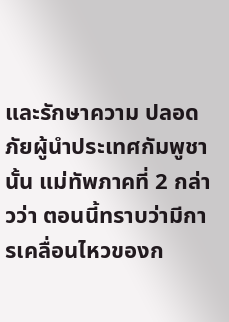และรักษาความ ปลอดภัยผู้นำประเทศกัมพูชานั้น แม่ทัพภาคที่ 2 กล่าวว่า ตอนนี้ทราบว่ามีการเคลื่อนไหวของก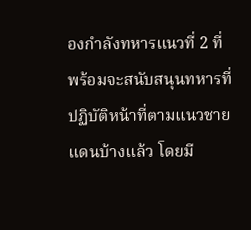องกำลังทหารแนวที่ 2 ที่พร้อมจะสนับสนุนทหารที่ปฏิบัติหน้าที่ตามแนวชายแดนบ้างแล้ว โดยมี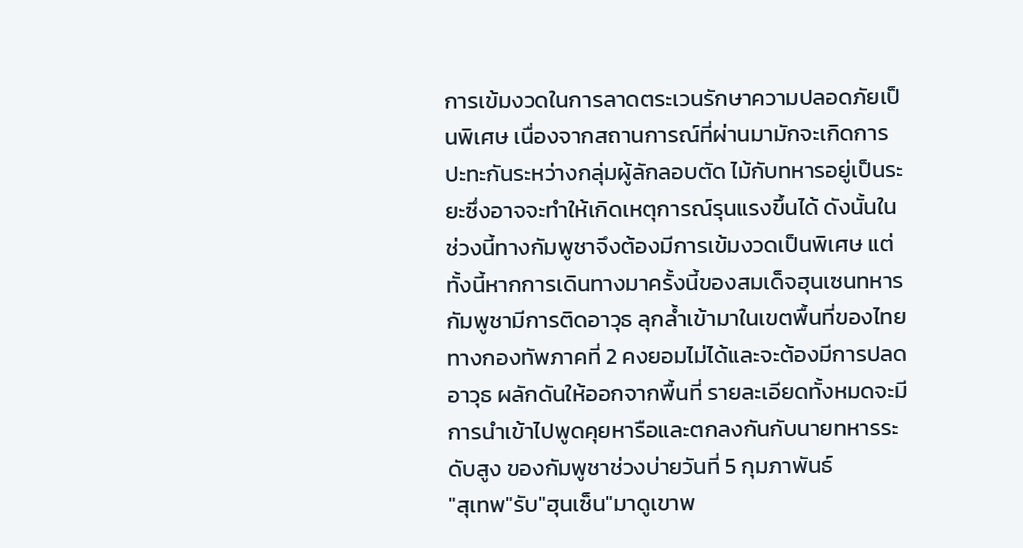การเข้มงวดในการลาดตระเวนรักษาความปลอดภัยเป็นพิเศษ เนื่องจากสถานการณ์ที่ผ่านมามักจะเกิดการปะทะกันระหว่างกลุ่มผู้ลักลอบตัด ไม้กับทหารอยู่เป็นระยะซึ่งอาจจะทำให้เกิดเหตุการณ์รุนแรงขึ้นได้ ดังนั้นในช่วงนี้ทางกัมพูชาจึงต้องมีการเข้มงวดเป็นพิเศษ แต่ทั้งนี้หากการเดินทางมาครั้งนี้ของสมเด็จฮุนเซนทหารกัมพูชามีการติดอาวุธ ลุกล้ำเข้ามาในเขตพื้นที่ของไทยทางกองทัพภาคที่ 2 คงยอมไม่ได้และจะต้องมีการปลดอาวุธ ผลักดันให้ออกจากพื้นที่ รายละเอียดทั้งหมดจะมีการนำเข้าไปพูดคุยหารือและตกลงกันกับนายทหารระดับสูง ของกัมพูชาช่วงบ่ายวันที่ 5 กุมภาพันธ์
"สุเทพ"รับ"ฮุนเซ็น"มาดูเขาพ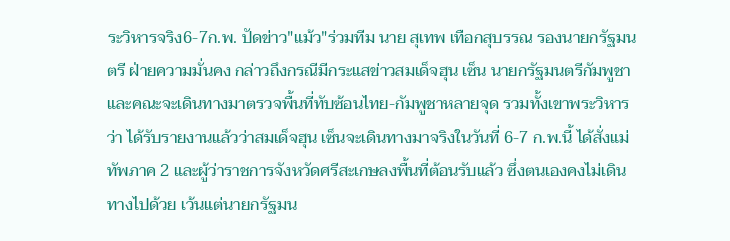ระวิหารจริง6-7ก.พ. ปัดข่าว"แม้ว"ร่วมทีม นาย สุเทพ เทือกสุบรรณ รองนายกรัฐมนตรี ฝ่ายความมั่นคง กล่าวถึงกรณีมีกระแสข่าวสมเด็จฮุน เซ็น นายกรัฐมนตรีกัมพูชา และคณะจะเดินทางมาตรวจพื้นที่ทับซ้อนไทย-กัมพูชาหลายจุด รวมทั้งเขาพระวิหาร ว่า ได้รับรายงานแล้วว่าสมเด็จฮุน เซ็นจะเดินทางมาจริงในวันที่ 6-7 ก.พ.นี้ ได้สั่งแม่ทัพภาค 2 และผู้ว่าราชการจังหวัดศรีสะเกษลงพื้นที่ต้อนรับแล้ว ซึ่งตนเองคงไม่เดินทางไปด้วย เว้นแต่นายกรัฐมน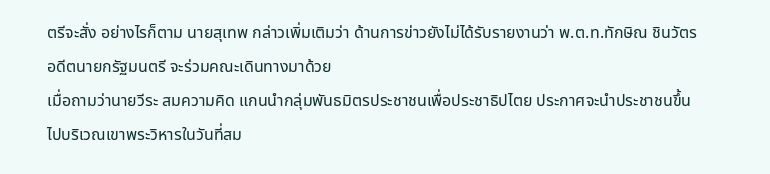ตรีจะสั่ง อย่างไรก็ตาม นายสุเทพ กล่าวเพิ่มเติมว่า ด้านการข่าวยังไม่ได้รับรายงานว่า พ.ต.ท.ทักษิณ ชินวัตร อดีตนายกรัฐมนตรี จะร่วมคณะเดินทางมาด้วย
เมื่อถามว่านายวีระ สมความคิด แกนนำกลุ่มพันธมิตรประชาชนเพื่อประชาธิปไตย ประกาศจะนำประชาชนขึ้นไปบริเวณเขาพระวิหารในวันที่สม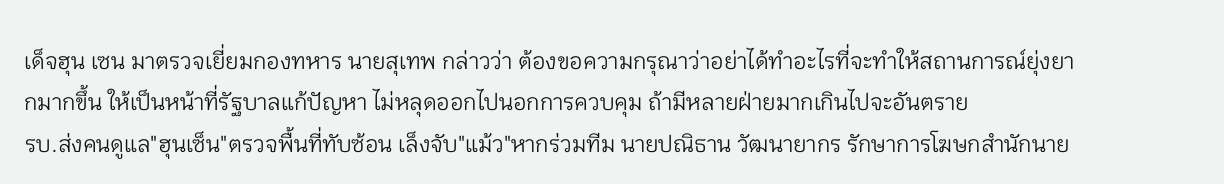เด็จฮุน เซน มาตรวจเยี่ยมกองทหาร นายสุเทพ กล่าวว่า ต้องขอความกรุณาว่าอย่าได้ทำอะไรที่จะทำให้สถานการณ์ยุ่งยากมากขึ้น ให้เป็นหน้าที่รัฐบาลแก้ปัญหา ไม่หลุดออกไปนอกการควบคุม ถ้ามีหลายฝ่ายมากเกินไปจะอันตราย
รบ.ส่งคนดูแล"ฮุนเซ็น"ตรวจพื้นที่ทับซ้อน เล็งจับ"แม้ว"หากร่วมทีม นายปณิธาน วัฒนายากร รักษาการโฆษกสำนักนาย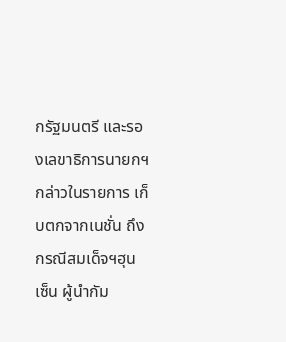กรัฐมนตรี และรองเลขาธิการนายกฯ กล่าวในรายการ เก็บตกจากเนชั่น ถึงกรณีสมเด็จฯฮุนเซ็น ผู้นำกัม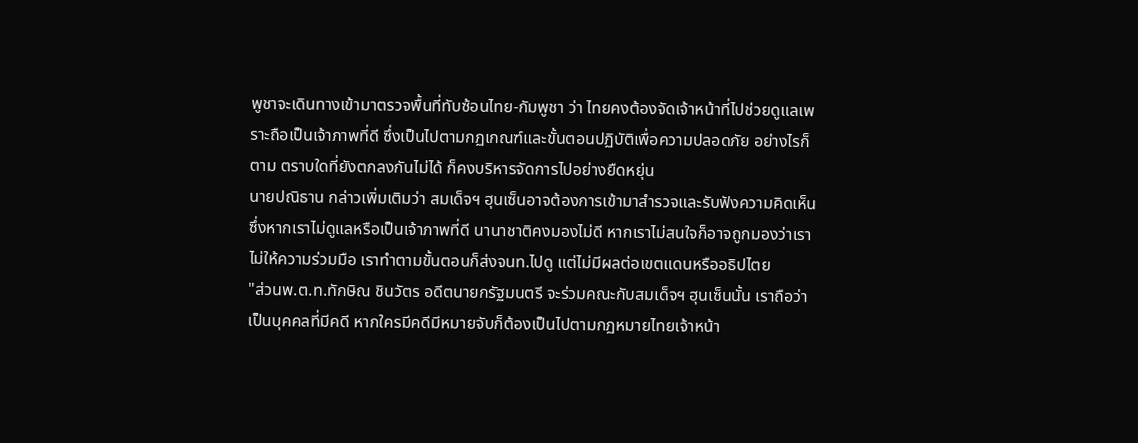พูชาจะเดินทางเข้ามาตรวจพื้นที่ทับซ้อนไทย-กัมพูชา ว่า ไทยคงต้องจัดเจ้าหน้าที่ไปช่วยดูแลเพราะถือเป็นเจ้าภาพที่ดี ซึ่งเป็นไปตามกฏเกณฑ์และขั้นตอนปฏิบัติเพื่อความปลอดภัย อย่างไรก็ตาม ตราบใดที่ยังตกลงกันไม่ได้ ก็คงบริหารจัดการไปอย่างยืดหยุ่น
นายปณิธาน กล่าวเพิ่มเติมว่า สมเด็จฯ ฮุนเซ็นอาจต้องการเข้ามาสำรวจและรับฟังความคิดเห็น ซึ่งหากเราไม่ดูแลหรือเป็นเจ้าภาพที่ดี นานาชาติคงมองไม่ดี หากเราไม่สนใจก็อาจถูกมองว่าเราไม่ให้ความร่วมมือ เราทำตามขั้นตอนก็ส่งจนท.ไปดู แต่ไม่มีผลต่อเขตแดนหรืออธิปไตย
"ส่วนพ.ต.ท.ทักษิณ ชินวัตร อดีตนายกรัฐมนตรี จะร่วมคณะกับสมเด็จฯ ฮุนเซ็นนั้น เราถือว่าเป็นบุคคลที่มีคดี หากใครมีคดีมีหมายจับก็ต้องเป็นไปตามกฏหมายไทยเจ้าหน้า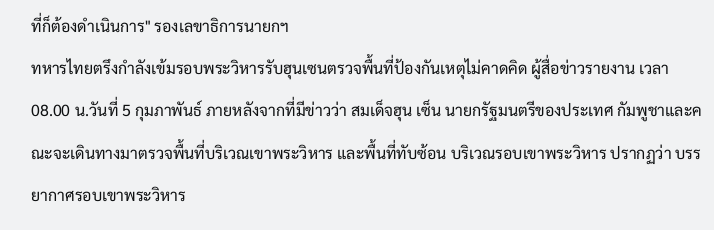ที่ก็ต้องดำเนินการ" รองเลขาธิการนายกฯ
ทหารไทยตรึงกำลังเข้มรอบพระวิหารรับฮุนเซนตรวจพื้นที่ป้องกันเหตุไม่คาดคิด ผู้สื่อข่าวรายงาน เวลา 08.00 น.วันที่ 5 กุมภาพันธ์ ภายหลังจากที่มีข่าวว่า สมเด็จฮุน เซ็น นายกรัฐมนตรีของประเทศ กัมพูชาและคณะจะเดินทางมาตรวจพื้นที่บริเวณเขาพระวิหาร และพื้นที่ทับซ้อน บริเวณรอบเขาพระวิหาร ปรากฏว่า บรรยากาศรอบเขาพระวิหาร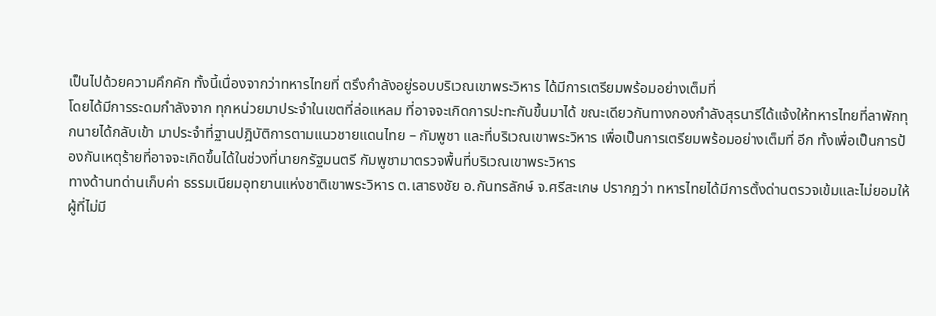เป็นไปด้วยความคึกคัก ทั้งนี้เนื่องจากว่าทหารไทยที่ ตรึงกำลังอยู่รอบบริเวณเขาพระวิหาร ได้มีการเตรียมพร้อมอย่างเต็มที่
โดยได้มีการระดมกำลังจาก ทุกหน่วยมาประจำในเขตที่ล่อแหลม ที่อาจจะเกิดการปะทะกันขึ้นมาได้ ขณะเดียวกันทางกองกำลังสุรนารีได้แจ้งให้ทหารไทยที่ลาพักทุกนายได้กลับเข้า มาประจำที่ฐานปฎิบัติการตามแนวชายแดนไทย – กัมพูชา และที่บริเวณเขาพระวิหาร เพื่อเป็นการเตรียมพร้อมอย่างเต็มที่ อีก ทั้งเพื่อเป็นการป้องกันเหตุร้ายที่อาจจะเกิดขึ้นได้ในช่วงที่นายกรัฐมนตรี กัมพูชามาตรวจพื้นที่บริเวณเขาพระวิหาร
ทางด้านทด่านเก็บค่า ธรรมเนียมอุทยานแห่งชาติเขาพระวิหาร ต.เสาธงชัย อ.กันทรลักษ์ จ.ศรีสะเกษ ปรากฏว่า ทหารไทยได้มีการตั้งด่านตรวจเข้มและไม่ยอมให้ผู้ที่ไม่มี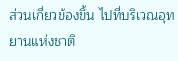ส่วนเกี่ยวข้องขึ้น ไปที่บริเวณอุทยานแห่งชาติ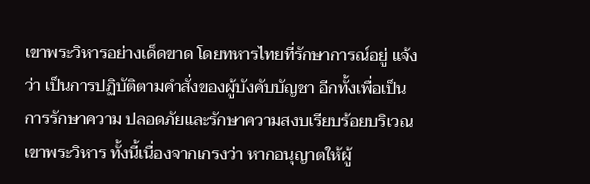เขาพระวิหารอย่างเด็ดขาด โดยทหารไทยที่รักษาการณ์อยู่ แจ้งว่า เป็นการปฏิบัติตามคำสั่งของผู้บังคับบัญชา อีกทั้งเพื่อเป็นการรักษาความ ปลอดภัยและรักษาความสงบเรียบร้อยบริเวณเขาพระวิหาร ทั้งนี้เนื่องจากเกรงว่า หากอนุญาตให้ผู้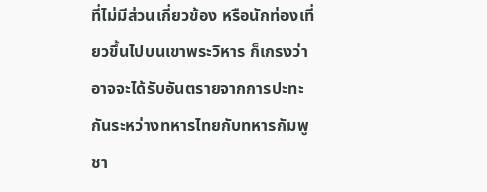ที่ไม่มีส่วนเกี่ยวข้อง หรือนักท่องเที่ยวขึ้นไปบนเขาพระวิหาร ก็เกรงว่าอาจจะได้รับอันตรายจากการปะทะกันระหว่างทหารไทยกับทหารกัมพูชา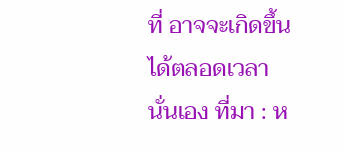ที่ อาจจะเกิดขึ้นได้ตลอดเวลานั่นเอง ที่มา : ห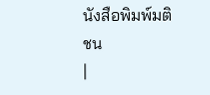นังสือพิมพ์มติชน
|